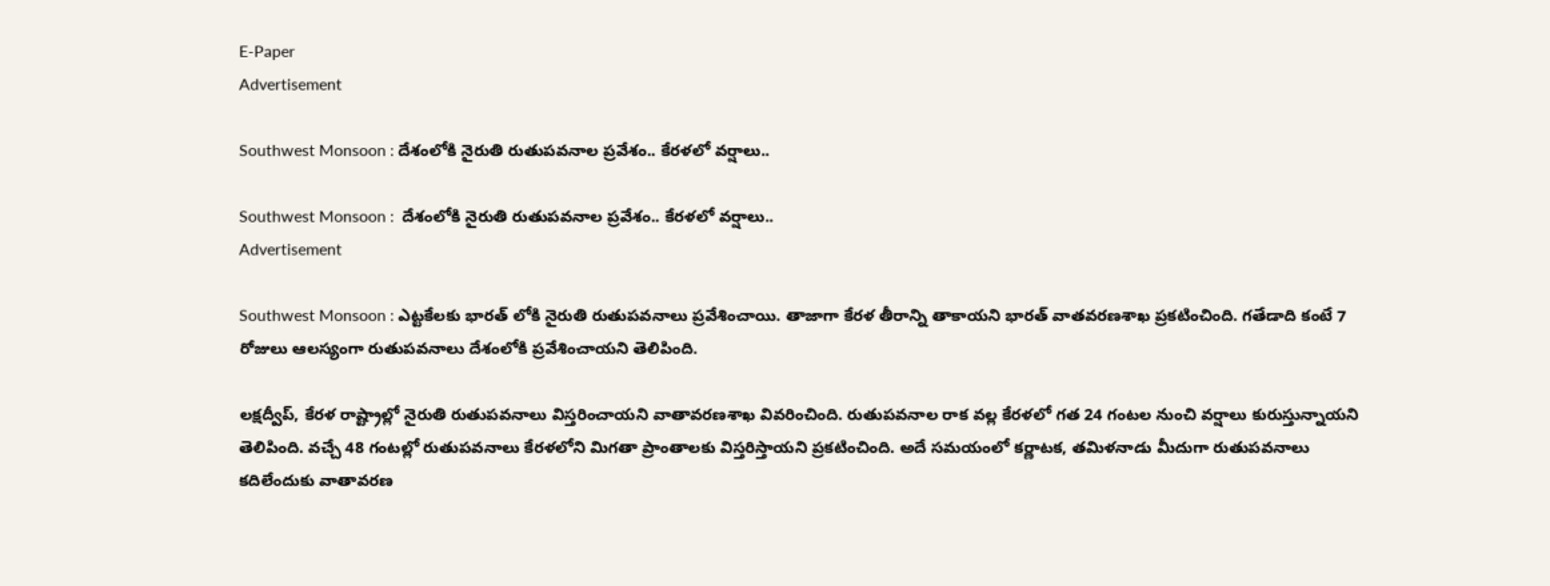E-Paper
Advertisement

Southwest Monsoon : దేశంలోకి నైరుతి రుతుపవనాల ప్రవేశం.. కేరళలో వర్షాలు..

Southwest Monsoon :  దేశంలోకి నైరుతి రుతుపవనాల ప్రవేశం.. కేరళలో వర్షాలు..
Advertisement

Southwest Monsoon : ఎట్టకేలకు భారత్ లోకి నైరుతి రుతుపవనాలు ప్రవేశించాయి. తాజాగా కేరళ తీరాన్ని తాకాయని భారత్ వాతవరణశాఖ ప్రకటించింది. గతేడాది కంటే 7 రోజులు ఆలస్యంగా రుతుపవనాలు దేశంలోకి ప్రవేశించాయని తెలిపింది.

లక్షద్వీప్‌, కేరళ రాష్ట్రాల్లో నైరుతి రుతుపవనాలు విస్తరించాయని వాతావరణశాఖ వివరించింది. రుతుపవనాల రాక వల్ల కేరళలో గత 24 గంటల నుంచి వర్షాలు కురుస్తున్నాయని తెలిపింది. వచ్చే 48 గంటల్లో రుతుపవనాలు కేరళలోని మిగతా ప్రాంతాలకు విస్తరిస్తాయని ప్రకటించింది. అదే సమయంలో కర్ణాటక, తమిళనాడు మీదుగా రుతుపవనాలు కదిలేందుకు వాతావరణ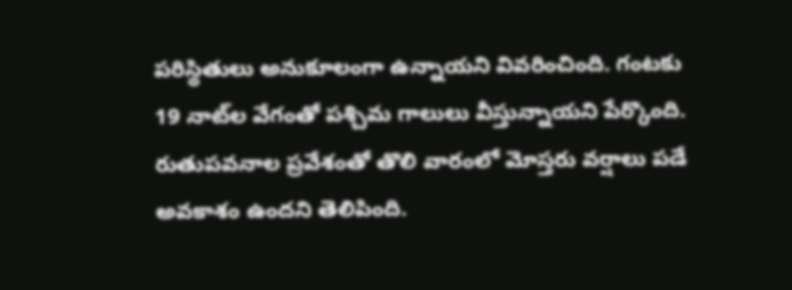పరిస్థితులు అనుకూలంగా ఉన్నాయని వివరించింది. గంటకు 19 నాట్‌ల వేగంతో పశ్చిమ గాలులు వీస్తున్నాయని పేర్కొంది. రుతుపవనాల ప్రవేశంతో తొలి వారంలో మోస్తరు వర్షాలు పడే అవకాశం ఉందని తెలిపింది.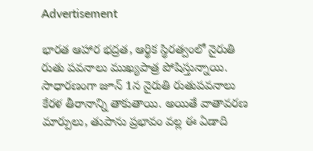Advertisement

భారత ఆహార భద్రత, ఆర్థిక స్థిరత్వంలో నైరుతి రుతు పవనాలు ముఖ్యపాత్ర పోషిస్తున్నాయి. సాధారణంగా జూన్‌ 1న నైరుతి రుతుపవనాలు కేరళ తీరానాన్ని తాకుతాయి. అయితే వాతావరణ మార్పులు, తుపాను ప్రభావం వల్ల ఈ ఏడాది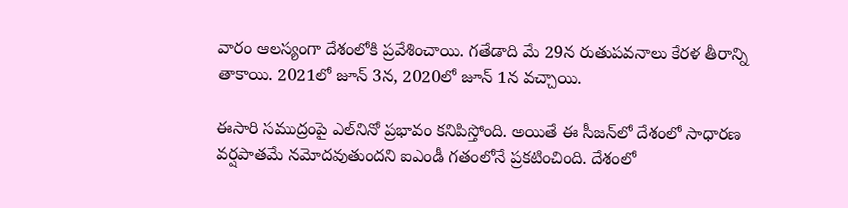వారం ఆలస్యంగా దేశంలోకి ప్రవేశించాయి. గతేడాది మే 29న రుతుపవనాలు కేరళ తీరాన్ని తాకాయి. 2021లో జూన్‌ 3న, 2020లో జూన్‌ 1న వచ్చాయి.

ఈసారి సముద్రంపై ఎల్‌నినో ప్రభావం కనిపిస్తోంది. అయితే ఈ సీజన్‌లో దేశంలో సాధారణ వర్షపాతమే నమోదవుతుందని ఐఎండీ గతంలోనే ప్రకటించింది. దేశంలో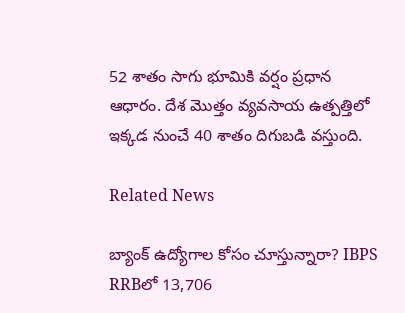52 శాతం సాగు భూమికి వర్షం ప్రధాన ఆధారం. దేశ మొత్తం వ్యవసాయ ఉత్పత్తిలో ఇక్కడ నుంచే 40 శాతం దిగుబడి వస్తుంది.

Related News

బ్యాంక్ ఉద్యోగాల కోసం చూస్తున్నారా? IBPS RRBలో 13,706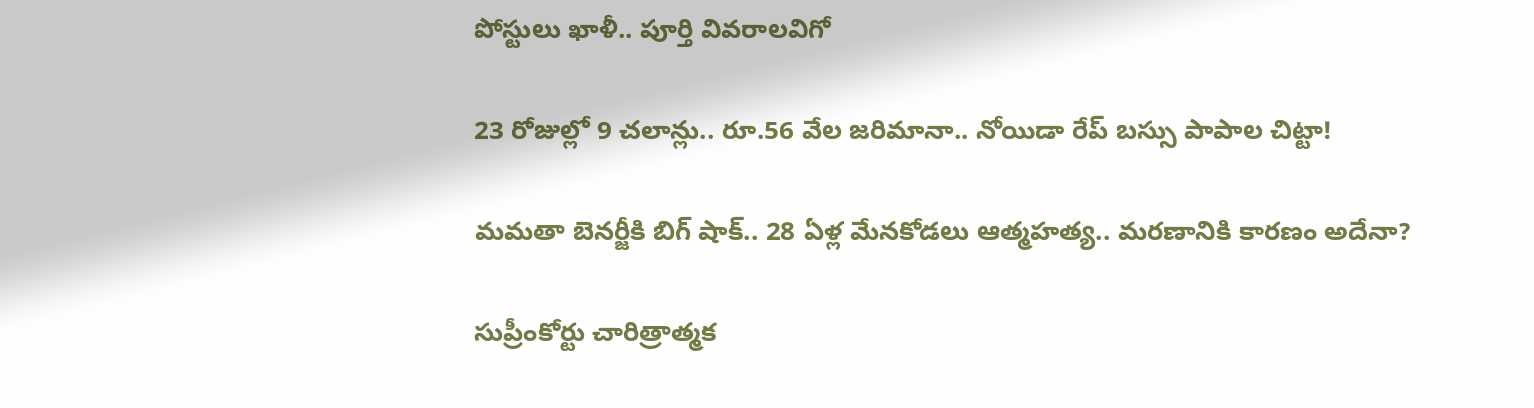పోస్టులు ఖాళీ.. పూర్తి వివరాలవిగో

23 రోజుల్లో 9 చలాన్లు.. రూ.56 వేల జరిమానా.. నోయిడా రేప్ బస్సు పాపాల చిట్టా!

మమతా బెనర్జీకి బిగ్ షాక్.. 28 ఏళ్ల మేనకోడలు ఆత్మహత్య.. మరణానికి కారణం అదేనా?

సుప్రీంకోర్టు చారిత్రాత్మక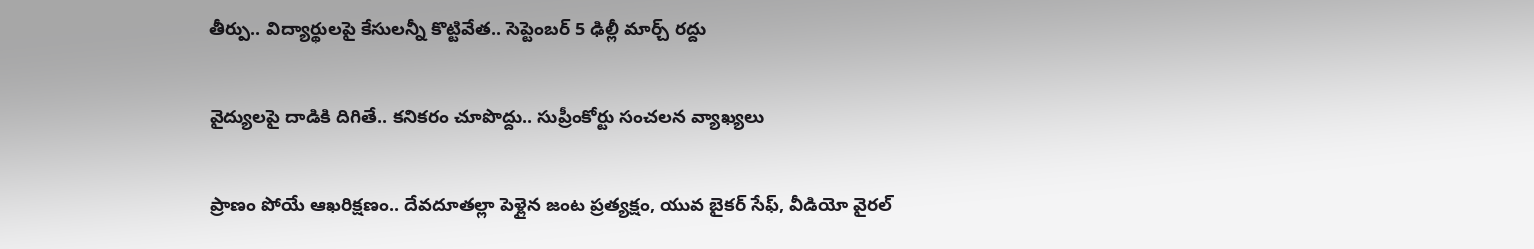తీర్పు.. విద్యార్థులపై కేసులన్నీ కొట్టివేత.. సెప్టెంబర్ 5 ఢిల్లీ మార్చ్ రద్దు

వైద్యులపై దాడికి దిగితే.. కనికరం చూపొద్దు.. సుప్రీంకోర్టు సంచలన వ్యాఖ్యలు

ప్రాణం పోయే ఆఖరిక్షణం.. దేవదూతల్లా పెళ్లైన జంట ప్రత్యక్షం, యువ బైకర్ సేఫ్, వీడియో వైరల్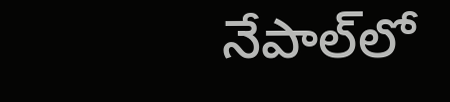నేపాల్‌లో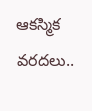ఆకస్మిక వరదలు..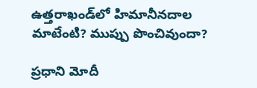ఉత్తరాఖండ్‌లో హిమానీనదాల మాటేంటి? ముప్పు పొంచివుందా?

ప్రధాని మోదీ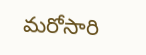మరోసారి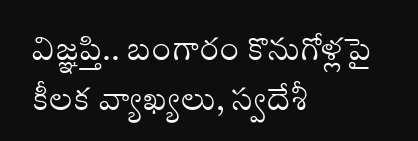విజ్ఞప్తి.. బంగారం కొనుగోళ్లపై కీలక వ్యాఖ్యలు, స్వదేశీ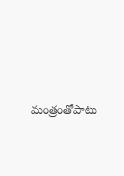మంత్రంతోపాటు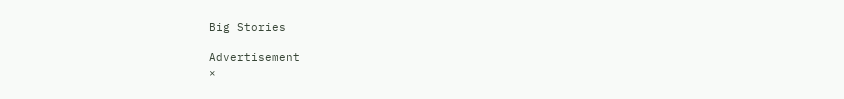Big Stories

Advertisement
×